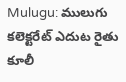Mulugu: ములుగు కలెక్టరేట్ ఎదుట రైతు కూలీ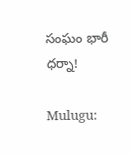సంఘం భారీ ధర్నా!

Mulugu: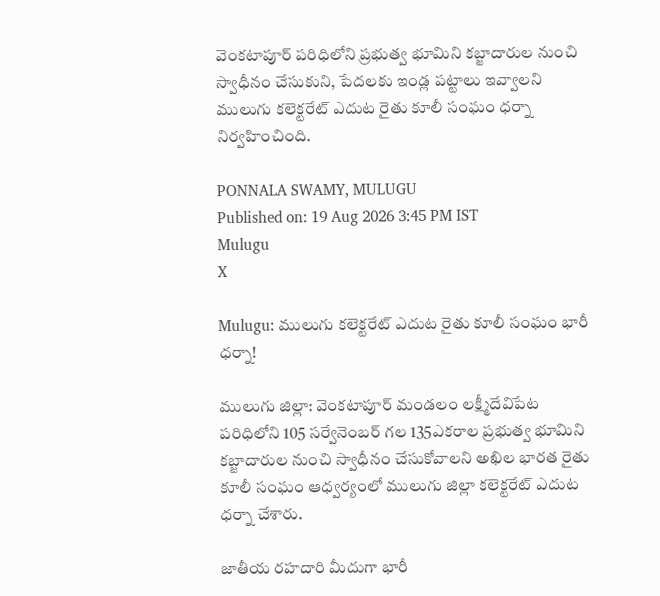వెంకటాపూర్ పరిధిలోని ప్రభుత్వ భూమిని కబ్జాదారుల నుంచి స్వాధీనం చేసుకుని, పేదలకు ఇండ్ల పట్టాలు ఇవ్వాలని ములుగు కలెక్టరేట్ ఎదుట రైతు కూలీ సంఘం ధర్నా నిర్వహించింది.

PONNALA SWAMY, MULUGU
Published on: 19 Aug 2026 3:45 PM IST
Mulugu
X

Mulugu: ములుగు కలెక్టరేట్ ఎదుట రైతు కూలీ సంఘం భారీ ధర్నా!

ములుగు జిల్లా: వెంకటాపూర్ మండలం లక్ష్మీదేవిపేట పరిధిలోని 105 సర్వేనెంబర్ గల 135ఎకరాల ప్రభుత్వ భూమిని కబ్జాదారుల నుంచి స్వాధీనం చేసుకోవాలని అఖిల భారత రైతు కూలీ సంఘం ఆధ్వర్యంలో ములుగు జిల్లా కలెక్టరేట్ ఎదుట ధర్నా చేశారు.

జాతీయ రహదారి మీదుగా భారీ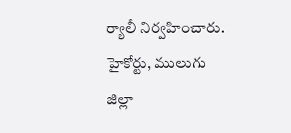ర్యాలీ నిర్వహించారు. హైకోర్టు, ములుగు జిల్లా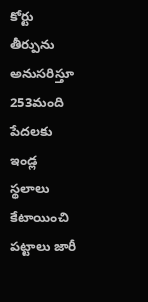కోర్టు తీర్పును అనుసరిస్తూ 253మంది పేదలకు ఇండ్ల స్థలాలు కేటాయించి పట్టాలు జారీ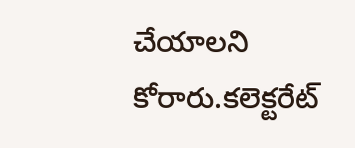చేయాలని కోరారు.కలెక్టరేట్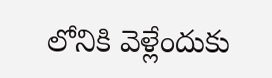లోనికి వెళ్లేందుకు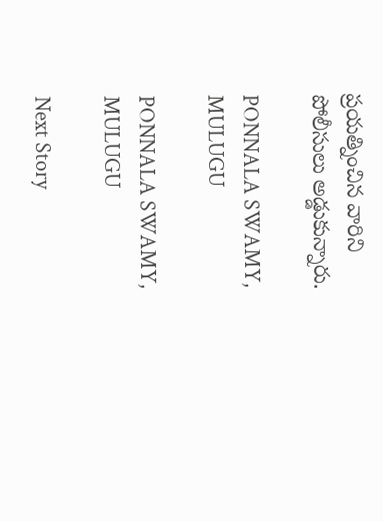ప్రయత్నించిన వారిని పోలీసులు అడ్డుకున్నారు.

PONNALA SWAMY, MULUGU

PONNALA SWAMY, MULUGU

Next Story